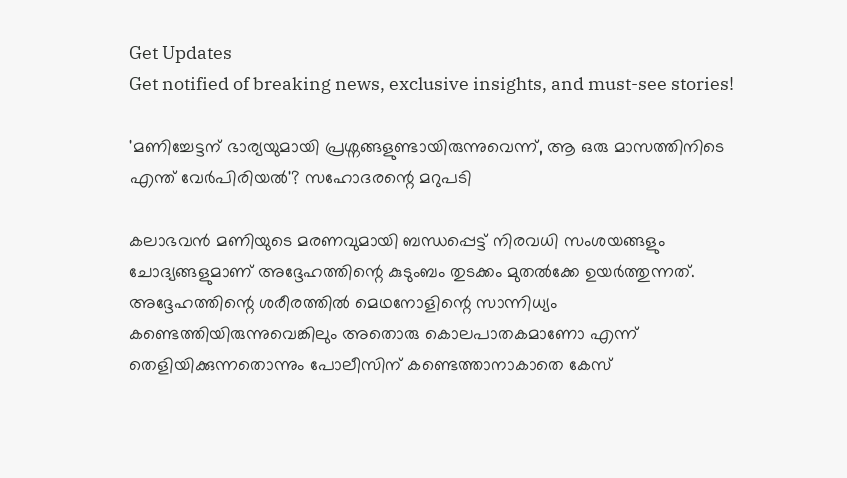Get Updates
Get notified of breaking news, exclusive insights, and must-see stories!

'മണിച്ചേട്ടന് ഭാര്യയുമായി പ്രശ്നങ്ങളുണ്ടായിരുന്നുവെന്ന്, ആ ഒരു മാസത്തിനിടെ എന്ത് വേർപിരിയൽ'? സഹോദരന്റെ മറുപടി

കലാഭവൻ മണിയുടെ മരണവുമായി ബന്ധപ്പെട്ട് നിരവധി സംശയങ്ങളും ചോദ്യങ്ങളുമാണ് അദ്ദേഹത്തിന്റെ കുടുംബം തുടക്കം മുതൽക്കേ ഉയർത്തുന്നത്. അദ്ദേഹത്തിന്റെ ശരീരത്തിൽ മെഥനോളിന്റെ സാന്നിധ്യം കണ്ടെത്തിയിരുന്നുവെങ്കിലും അതൊരു കൊലപാതകമാണോ എന്ന് തെളിയിക്കുന്നതൊന്നും പോലീസിന് കണ്ടെത്താനാകാതെ കേസ്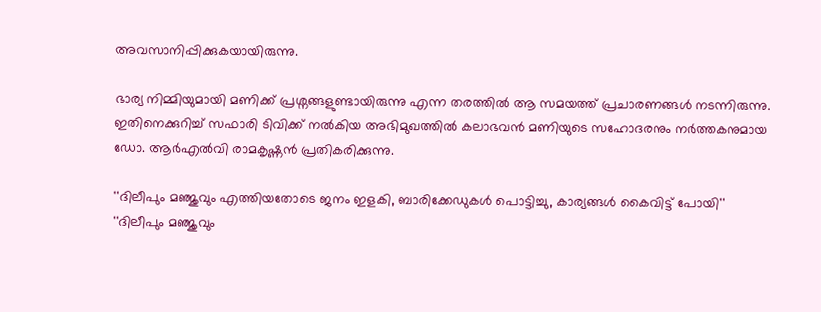അവസാനിപ്പിക്കുകയായിരുന്നു.

ഭാര്യ നിമ്മിയുമായി മണിക്ക് പ്രശ്നങ്ങളുണ്ടായിരുന്നു എന്ന തരത്തിൽ ആ സമയത്ത് പ്രചാരണങ്ങൾ നടന്നിരുന്നു. ഇതിനെക്കുറിച്ച് സഫാരി ടിവിക്ക് നൽകിയ അഭിമുഖത്തിൽ കലാഭവൻ മണിയുടെ സഹോദരനും നർത്തകനുമായ ഡോ. ആർഎൽവി രാമകൃഷ്ണൻ പ്രതികരിക്കുന്നു.

''ദിലീപും മഞ്ജുവും എത്തിയതോടെ ജനം ഇളകി, ബാരിക്കേഡുകൾ പൊട്ടിച്ചു, കാര്യങ്ങൾ കൈവിട്ട് പോയി''
''ദിലീപും മഞ്ജുവും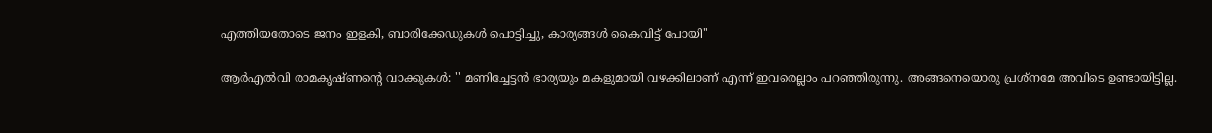എത്തിയതോടെ ജനം ഇളകി, ബാരിക്കേഡുകൾ പൊട്ടിച്ചു, കാര്യങ്ങൾ കൈവിട്ട് പോയി''

ആർഎൽവി രാമകൃഷ്ണന്റെ വാക്കുകൾ: '' മണിച്ചേട്ടന്‍ ഭാര്യയും മകളുമായി വഴക്കിലാണ് എന്ന് ഇവരെല്ലാം പറഞ്ഞിരുന്നു. അങ്ങനെയൊരു പ്രശ്‌നമേ അവിടെ ഉണ്ടായിട്ടില്ല.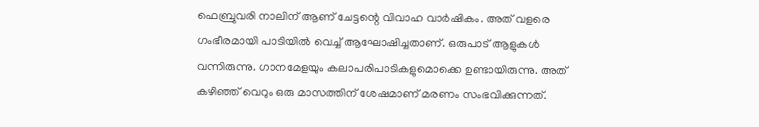ഫെബ്രുവരി നാലിന് ആണ് ചേട്ടന്റെ വിവാഹ വാര്‍ഷികം. അത് വളരെ ഗംഭീരമായി പാടിയില്‍ വെച്ച് ആഘോഷിച്ചതാണ്. ഒരുപാട് ആളുകള്‍ വന്നിരുന്നു. ഗാനമേളയും കലാപരിപാടികളുമൊക്കെ ഉണ്ടായിരുന്നു. അത് കഴിഞ്ഞ് വെറും ഒരു മാസത്തിന് ശേഷമാണ് മരണം സംഭവിക്കുന്നത്.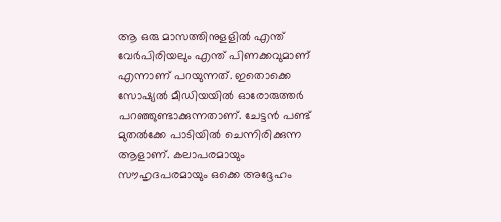ആ ഒരു മാസത്തിനുളളില്‍ എന്ത് വേര്‍പിരിയലും എന്ത് പിണക്കവുമാണ് എന്നാണ് പറയുന്നത്. ഇതൊക്കെ സോഷ്യല്‍ മീഡിയയില്‍ ഓരോരുത്തര്‍ പറഞ്ഞുണ്ടാക്കുന്നതാണ്. ചേട്ടന്‍ പണ്ട് മുതല്‍ക്കേ പാടിയില്‍ ചെന്നിരിക്കുന്ന ആളാണ്. കലാപരമായും സൗഹൃദപരമായും ഒക്കെ അദ്ദേഹം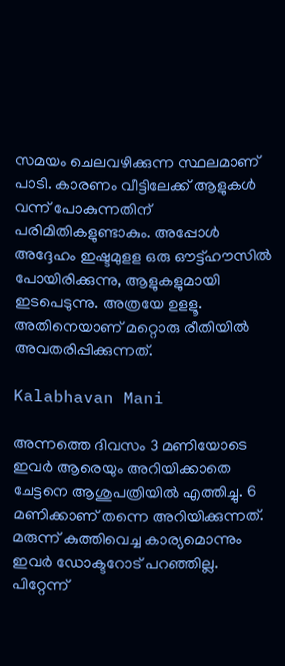സമയം ചെലവഴിക്കുന്ന സ്ഥലമാണ് പാടി. കാരണം വീട്ടിലേക്ക് ആളുകള്‍ വന്ന് പോകുന്നതിന് പരിമിതികളുണ്ടാകും. അപ്പോള്‍ അദ്ദേഹം ഇഷ്ടമുളള ഒരു ഔട്ട്ഹൗസില്‍ പോയിരിക്കുന്നു, ആളുകളുമായി ഇടപെടുന്നു. അത്രയേ ഉളളൂ. അതിനെയാണ് മറ്റൊരു രീതിയില്‍ അവതരിപ്പിക്കുന്നത്.

Kalabhavan Mani

അന്നത്തെ ദിവസം 3 മണിയോടെ ഇവര്‍ ആരെയും അറിയിക്കാതെ ചേട്ടനെ ആശുപത്രിയില്‍ എത്തിച്ചു. 6 മണിക്കാണ് തന്നെ അറിയിക്കുന്നത്. മരുന്ന് കുത്തിവെച്ച കാര്യമൊന്നും ഇവര്‍ ഡോക്ടറോട് പറഞ്ഞില്ല. പിറ്റേന്ന്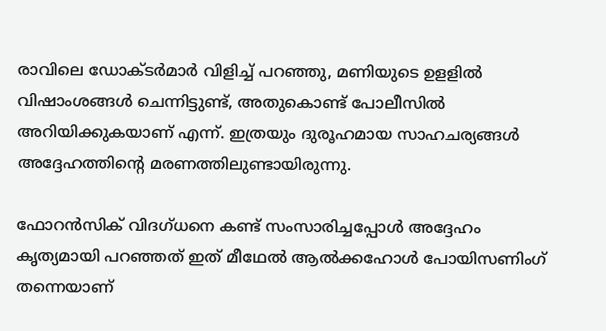രാവിലെ ഡോക്ടര്‍മാര്‍ വിളിച്ച് പറഞ്ഞു, മണിയുടെ ഉളളില്‍ വിഷാംശങ്ങള്‍ ചെന്നിട്ടുണ്ട്, അതുകൊണ്ട് പോലീസില്‍ അറിയിക്കുകയാണ് എന്ന്. ഇത്രയും ദുരൂഹമായ സാഹചര്യങ്ങള്‍ അദ്ദേഹത്തിന്റെ മരണത്തിലുണ്ടായിരുന്നു.

ഫോറന്‍സിക് വിദഗ്ധനെ കണ്ട് സംസാരിച്ചപ്പോള്‍ അദ്ദേഹം കൃത്യമായി പറഞ്ഞത് ഇത് മീഥേല്‍ ആല്‍ക്കഹോള്‍ പോയിസണിംഗ് തന്നെയാണ്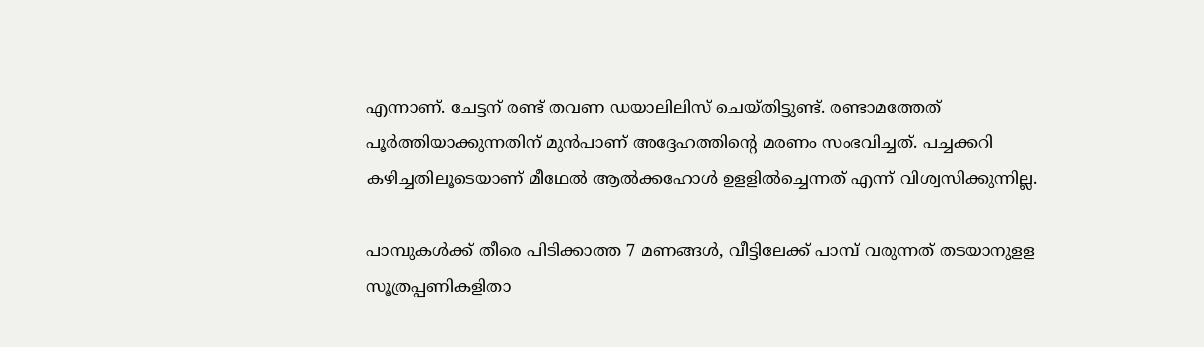എന്നാണ്. ചേട്ടന് രണ്ട് തവണ ഡയാലിലിസ് ചെയ്തിട്ടുണ്ട്. രണ്ടാമത്തേത് പൂര്‍ത്തിയാക്കുന്നതിന് മുന്‍പാണ് അദ്ദേഹത്തിന്റെ മരണം സംഭവിച്ചത്. പച്ചക്കറി കഴിച്ചതിലൂടെയാണ് മീഥേല്‍ ആല്‍ക്കഹോള്‍ ഉളളില്‍ച്ചെന്നത് എന്ന് വിശ്വസിക്കുന്നില്ല.

പാമ്പുകൾക്ക് തീരെ പിടിക്കാത്ത 7 മണങ്ങൾ, വീട്ടിലേക്ക് പാമ്പ് വരുന്നത് തടയാനുളള സൂത്രപ്പണികളിതാ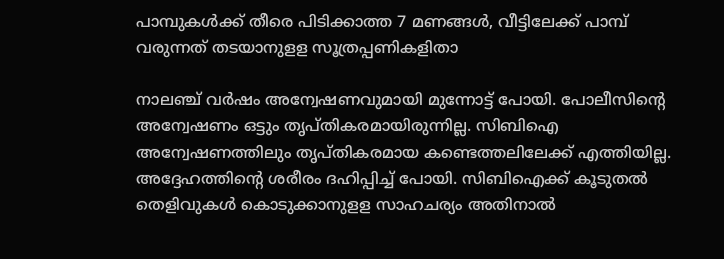പാമ്പുകൾക്ക് തീരെ പിടിക്കാത്ത 7 മണങ്ങൾ, വീട്ടിലേക്ക് പാമ്പ് വരുന്നത് തടയാനുളള സൂത്രപ്പണികളിതാ

നാലഞ്ച് വര്‍ഷം അന്വേഷണവുമായി മുന്നോട്ട് പോയി. പോലീസിന്റെ അന്വേഷണം ഒട്ടും തൃപ്തികരമായിരുന്നില്ല. സിബിഐ അന്വേഷണത്തിലും തൃപ്തികരമായ കണ്ടെത്തലിലേക്ക് എത്തിയില്ല. അദ്ദേഹത്തിന്റെ ശരീരം ദഹിപ്പിച്ച് പോയി. സിബിഐക്ക് കൂടുതല്‍ തെളിവുകള്‍ കൊടുക്കാനുളള സാഹചര്യം അതിനാല്‍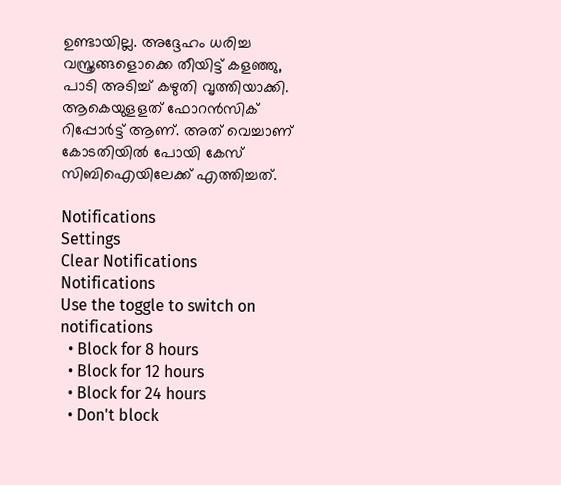ഉണ്ടായില്ല. അദ്ദേഹം ധരിച്ച വസ്ത്രങ്ങളൊക്കെ തീയിട്ട് കളഞ്ഞു, പാടി അടിച്ച് കഴുതി വൃത്തിയാക്കി. ആകെയുളളത് ഫോറന്‍സിക് റിപ്പോര്‍ട്ട് ആണ്. അത് വെച്ചാണ് കോടതിയില്‍ പോയി കേസ് സിബിഐയിലേക്ക് എത്തിച്ചത്.

Notifications
Settings
Clear Notifications
Notifications
Use the toggle to switch on notifications
  • Block for 8 hours
  • Block for 12 hours
  • Block for 24 hours
  • Don't block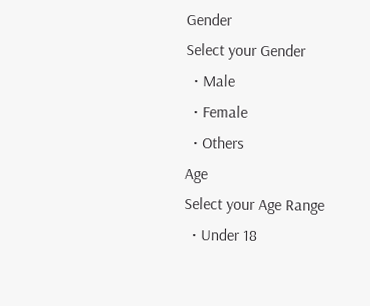Gender
Select your Gender
  • Male
  • Female
  • Others
Age
Select your Age Range
  • Under 18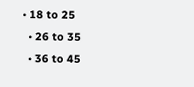• 18 to 25
  • 26 to 35
  • 36 to 45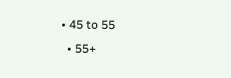• 45 to 55
  • 55+